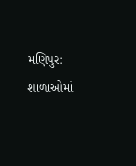મણિપુર: શાળાઓમાં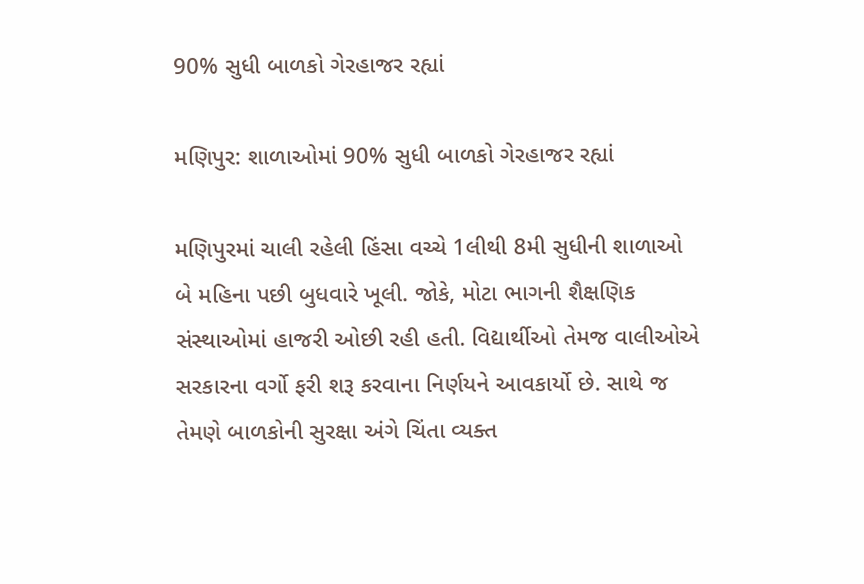90% સુધી બાળકો ગેરહાજર રહ્યાં

મણિપુર: શાળાઓમાં 90% સુધી બાળકો ગેરહાજર રહ્યાં

મણિપુરમાં ચાલી રહેલી હિંસા વચ્ચે 1લીથી 8મી સુધીની શાળાઓ બે મહિના પછી બુધવારે ખૂલી. જોકે, મોટા ભાગની શૈક્ષણિક સંસ્થાઓમાં હાજરી ઓછી રહી હતી. વિદ્યાર્થીઓ તેમજ વાલીઓએ સરકારના વર્ગો ફરી શરૂ કરવાના નિર્ણયને આવકાર્યો છે. સાથે જ તેમણે બાળકોની સુરક્ષા અંગે ચિંતા વ્યક્ત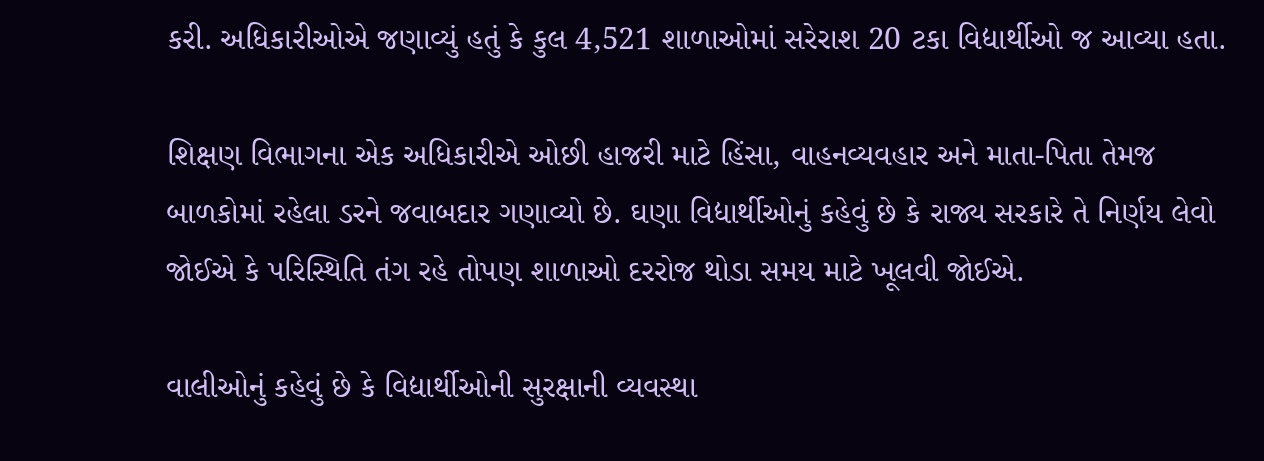કરી. અધિકારીઓએ જણાવ્યું હતું કે કુલ 4,521 શાળાઓમાં સરેરાશ 20 ટકા વિદ્યાર્થીઓ જ આવ્યા હતા.

શિક્ષણ વિભાગના એક અધિકારીએ ઓછી હાજરી માટે હિંસા, વાહનવ્યવહાર અને માતા-પિતા તેમજ બાળકોમાં રહેલા ડરને જવાબદાર ગણાવ્યો છે. ઘણા વિદ્યાર્થીઓનું કહેવું છે કે રાજ્ય સરકારે તે નિર્ણય લેવો જોઈએ કે પરિસ્થિતિ તંગ રહે તોપણ શાળાઓ દરરોજ થોડા સમય માટે ખૂલવી જોઈએ.

વાલીઓનું કહેવું છે કે વિદ્યાર્થીઓની સુરક્ષાની વ્યવસ્થા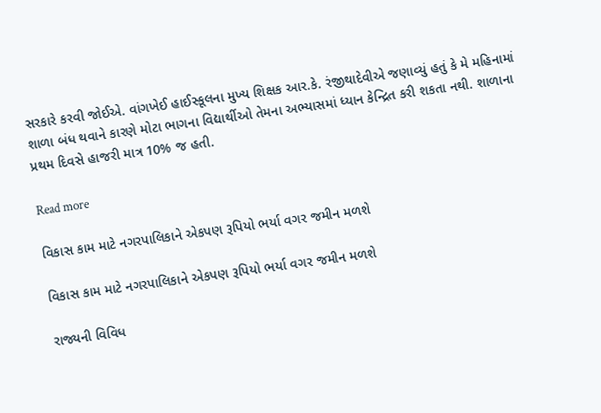સરકારે કરવી જોઈએ. વાંગખેઈ હાઈસ્કૂલના મુખ્ય શિક્ષક આર.કે. રંજીથાદેવીએ જણાવ્યું હતું કે મે મહિનામાં શાળા બંધ થવાને કારણે મોટા ભાગના વિદ્યાર્થીઓ તેમના અભ્યાસમાં ધ્યાન કેન્દ્રિત કરી શકતા નથી. શાળાના પ્રથમ દિવસે હાજરી માત્ર 10% જ હતી.

Read more

વિકાસ કામ માટે નગરપાલિકાને એકપણ રૂપિયો ભર્યા વગર જમીન મળશે

વિકાસ કામ માટે નગરપાલિકાને એકપણ રૂપિયો ભર્યા વગર જમીન મળશે

રાજ્યની વિવિધ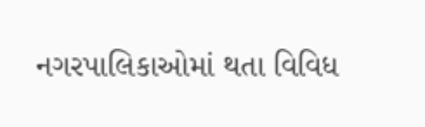નગરપાલિકાઓમાં થતા વિવિધ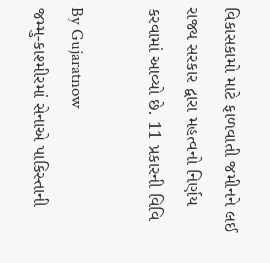વિકાસકામો માટે ફાળવાતી જમીનને લઈ રાજ્ય સરકાર દ્વારા મહત્વનો નિર્ણય કરવામાં આવ્યો છે. 11 પ્રકારની વિવિ

By Gujaratnow
જમ્મુ-કાશ્મીરમાં સેનાએ પાકિસ્તાની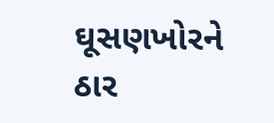ઘૂસણખોરને ઠાર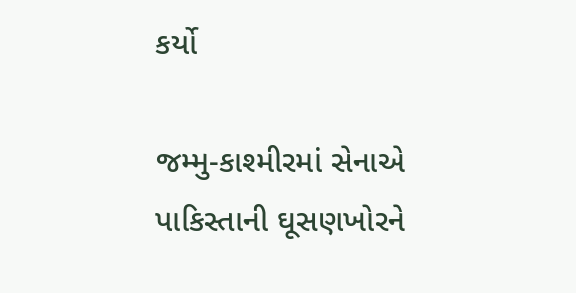કર્યો

જમ્મુ-કાશ્મીરમાં સેનાએ પાકિસ્તાની ઘૂસણખોરને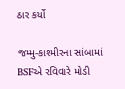ઠાર કર્યો

જમ્મુ-કાશ્મીરના સાંબામાં BSFએ રવિવારે મોડી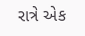રાત્રે એક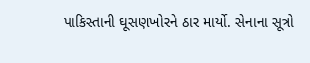પાકિસ્તાની ઘૂસણખોરને ઠાર માર્યો. સેનાના સૂત્રો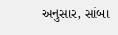અનુસાર, સાંબા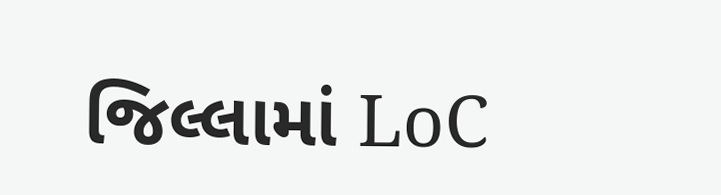જિલ્લામાં LoC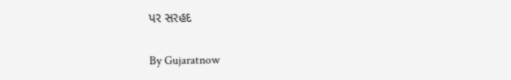પર સરહદ

By Gujaratnow